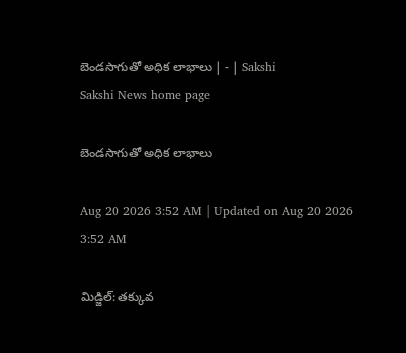బెండసాగుతో అధిక లాభాలు | - | Sakshi
Sakshi News home page

బెండసాగుతో అధిక లాభాలు

Aug 20 2026 3:52 AM | Updated on Aug 20 2026 3:52 AM

మిడ్జిల్‌: తక్కువ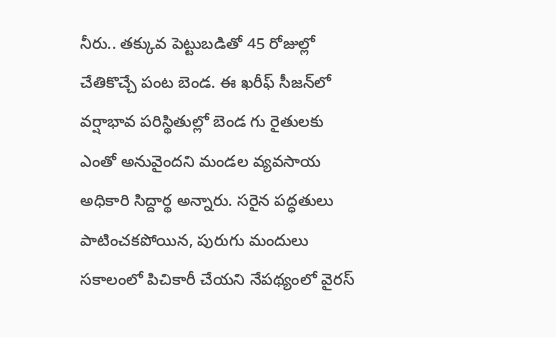నీరు.. తక్కువ పెట్టుబడితో 45 రోజుల్లో చేతికొచ్చే పంట బెండ. ఈ ఖరీఫ్‌ సీజన్‌లో వర్షాభావ పరిస్థితుల్లో బెండ గు రైతులకు ఎంతో అనువైందని మండల వ్యవసాయ అధికారి సిద్దార్థ అన్నారు. సరైన పద్ధతులు పాటించకపోయిన, పురుగు మందులు సకాలంలో పిచికారీ చేయని నేపథ్యంలో వైరస్‌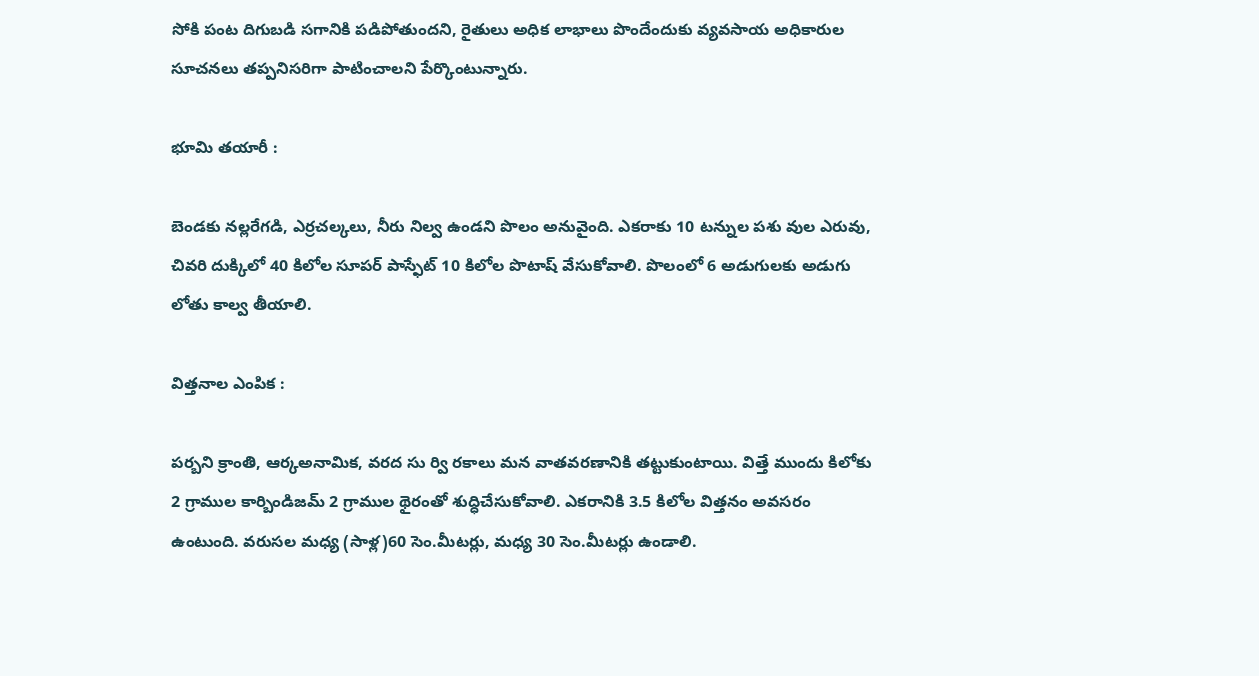సోకి పంట దిగుబడి సగానికి పడిపోతుందని, రైతులు అధిక లాభాలు పొందేందుకు వ్యవసాయ అధికారుల సూచనలు తప్పనిసరిగా పాటించాలని పేర్కొంటున్నారు.

భూమి తయారీ :

బెండకు నల్లరేగడి, ఎర్రచల్కలు, నీరు నిల్వ ఉండని పొలం అనువైంది. ఎకరాకు 10 టన్నుల పశు వుల ఎరువు, చివరి దుక్కిలో 40 కిలోల సూపర్‌ పాస్ఫేట్‌ 10 కిలోల పొటాష్‌ వేసుకోవాలి. పొలంలో 6 అడుగులకు అడుగు లోతు కాల్వ తీయాలి.

విత్తనాల ఎంపిక :

పర్బని క్రాంతి, ఆర్కఅనామిక, వరద సు ర్వి రకాలు మన వాతవరణానికి తట్టుకుంటాయి. విత్తే ముందు కిలోకు 2 గ్రాముల కార్బిండిజమ్‌ 2 గ్రాముల థైరంతో శుద్ధిచేసుకోవాలి. ఎకరానికి 3.5 కిలోల విత్తనం అవసరం ఉంటుంది. వరుసల మధ్య (సాళ్ల)60 సెం.మీటర్లు, మధ్య 30 సెం.మీటర్లు ఉండాలి.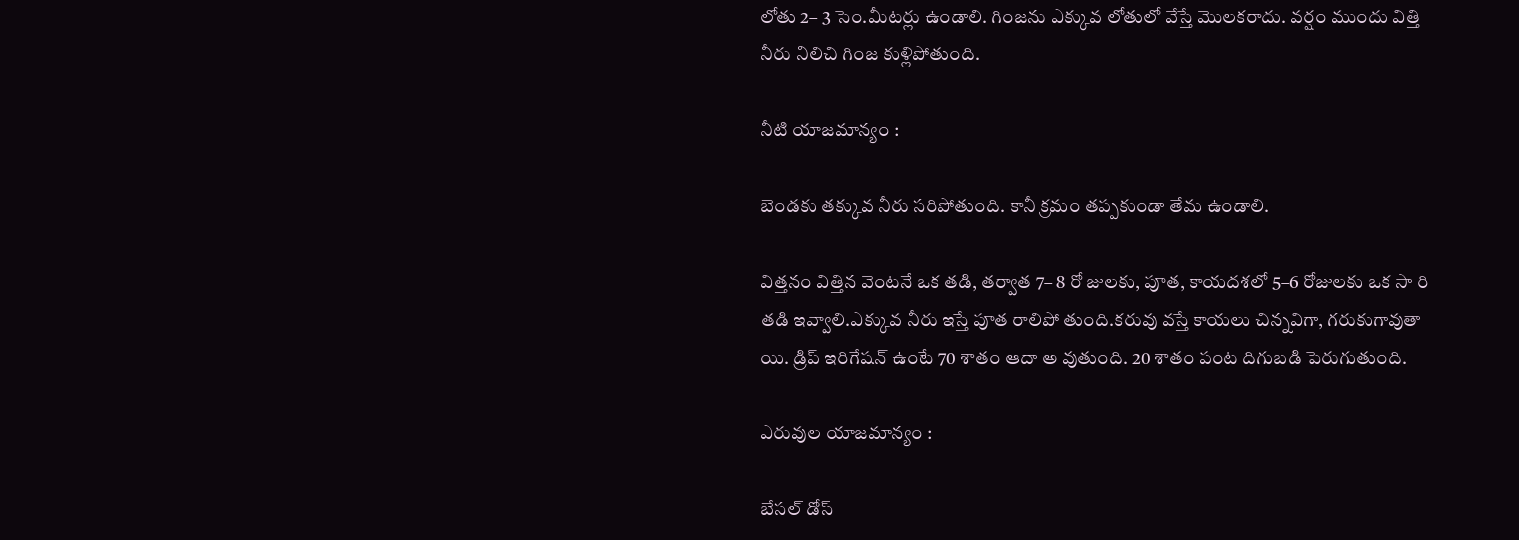లోతు 2– 3 సెం.మీటర్లు ఉండాలి. గింజను ఎక్కువ లోతులో వేస్తే మొలకరాదు. వర్షం ముందు విత్తి నీరు నిలిచి గింజ కుళ్లిపోతుంది.

నీటి యాజమాన్యం :

బెండకు తక్కువ నీరు సరిపోతుంది. కానీ క్రమం తప్పకుండా తేమ ఉండాలి.

విత్తనం విత్తిన వెంటనే ఒక తడి, తర్వాత 7– 8 రో జులకు, పూత, కాయదశలో 5–6 రోజులకు ఒక సా రి తడి ఇవ్వాలి.ఎక్కువ నీరు ఇస్తే పూత రాలిపో తుంది.కరువు వస్తే కాయలు చిన్నవిగా, గరుకుగావుతా యి. డ్రిప్‌ ఇరిగేషన్‌ ఉంటే 70 శాతం ఆదా అ వుతుంది. 20 శాతం పంట దిగుబడి పెరుగుతుంది.

ఎరువుల యాజమాన్యం :

బేసల్‌ డోస్‌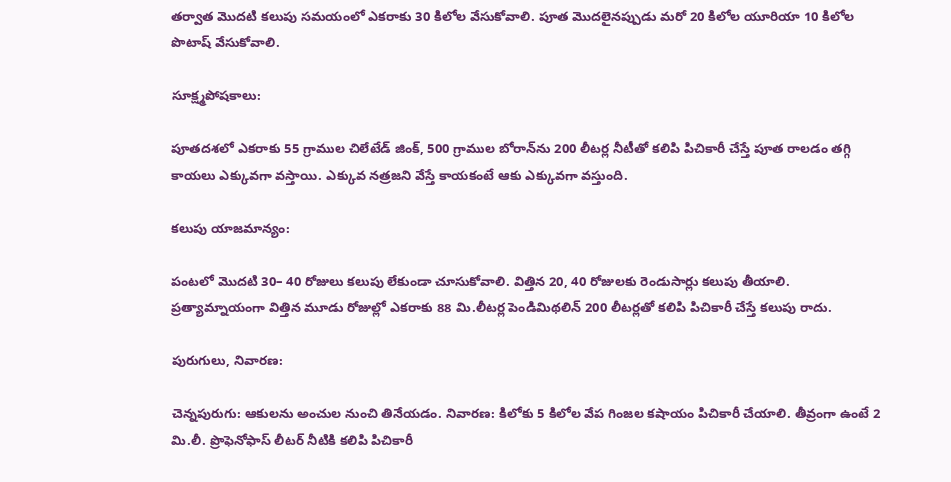తర్వాత మొదటి కలుపు సమయంలో ఎకరాకు 30 కిలోల వేసుకోవాలి. పూత మొదలైనప్పుడు మరో 20 కిలోల యూరియా 10 కిలోల పొటాష్‌ వేసుకోవాలి.

సూక్ష్మపోషకాలు:

పూతదశలో ఎకరాకు 55 గ్రాముల చిలేటేడ్‌ జింక్‌, 500 గ్రాముల బోరాన్‌ను 200 లీటర్ల నీటీతో కలిపి పిచికారీ చేస్తే పూత రాలడం తగ్గి కాయలు ఎక్కువగా వస్తాయి. ఎక్కువ నత్రజని వేస్తే కాయకంటే ఆకు ఎక్కువగా వస్తుంది.

కలుపు యాజమాన్యం:

పంటలో మొదటి 30– 40 రోజులు కలుపు లేకుండా చూసుకోవాలి. విత్తిన 20, 40 రోజులకు రెండుసార్లు కలుపు తీయాలి. ప్రత్యామ్నాయంగా విత్తిన మూడు రోజుల్లో ఎకరాకు 88 మి.లీటర్ల పెండిమిథలిన్‌ 200 లీటర్లతో కలిపి పిచికారీ చేస్తే కలుపు రాదు.

పురుగులు, నివారణ:

చెన్నపురుగు: ఆకులను అంచుల నుంచి తినేయడం. నివారణ: కిలోకు 5 కిలోల వేప గింజల కషాయం పిచికారీ చేయాలి. తీవ్రంగా ఉంటే 2 మి.లీ. ప్రొఫెనోఫాస్‌ లీటర్‌ నీటికి కలిపి పిచికారీ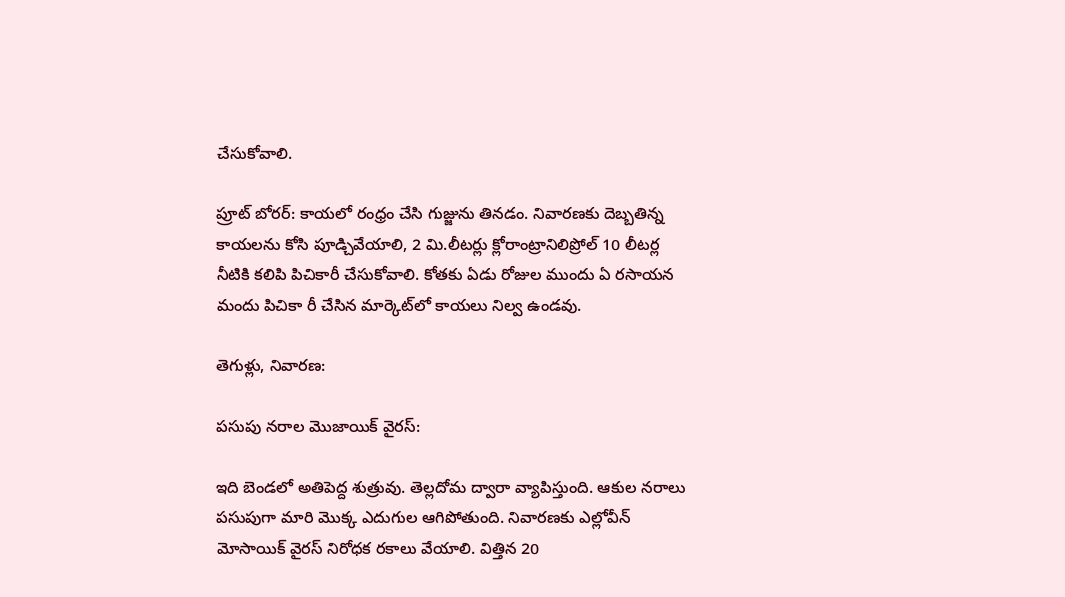చేసుకోవాలి.

ప్రూట్‌ బోరర్‌: కాయలో రంధ్రం చేసి గుజ్జును తినడం. నివారణకు దెబ్బతిన్న కాయలను కోసి పూడ్చివేయాలి, 2 మి.లీటర్లు క్లోరాంట్రానిలిప్రోల్‌ 10 లీటర్ల నీటికి కలిపి పిచికారీ చేసుకోవాలి. కోతకు ఏడు రోజుల ముందు ఏ రసాయన మందు పిచికా రీ చేసిన మార్కెట్‌లో కాయలు నిల్వ ఉండవు.

తెగుళ్లు, నివారణ:

పసుపు నరాల మొజాయిక్‌ వైరస్‌:

ఇది బెండలో అతిపెద్ద శుత్రువు. తెల్లదోమ ద్వారా వ్యాపిస్తుంది. ఆకుల నరాలు పసుపుగా మారి మొక్క ఎదుగుల ఆగిపోతుంది. నివారణకు ఎల్లోవీన్‌ మోసాయిక్‌ వైరస్‌ నిరోధక రకాలు వేయాలి. విత్తిన 20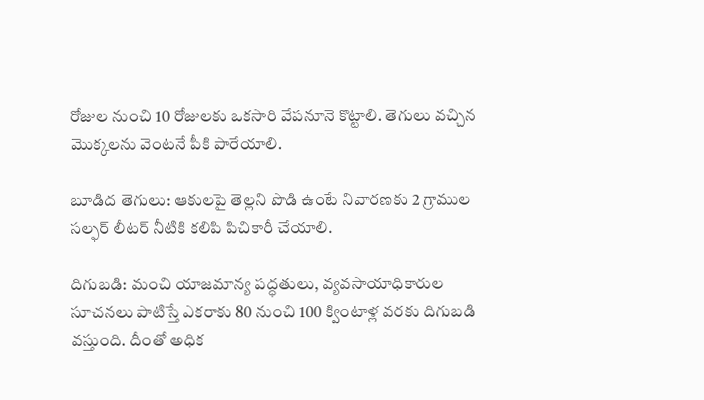రోజుల నుంచి 10 రోజులకు ఒకసారి వేపనూనె కొట్టాలి. తెగులు వచ్చిన మొక్కలను వెంటనే పీకి పారేయాలి.

బూడిద తెగులు: ఆకులపై తెల్లని పొడి ఉంటే నివారణకు 2 గ్రాముల సల్ఫర్‌ లీటర్‌ నీటికి కలిపి పిచికారీ చేయాలి.

దిగుబడి: మంచి యాజమాన్య పద్ధతులు, వ్యవసాయాధికారుల సూచనలు పాటిస్తే ఎకరాకు 80 నుంచి 100 క్వింటాళ్ల వరకు దిగుబడి వస్తుంది. దీంతో అధిక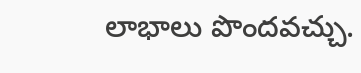లాభాలు పొందవచ్చు.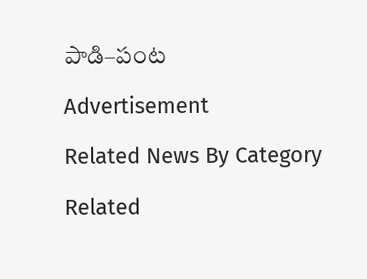పాడి–పంట

Advertisement

Related News By Category

Related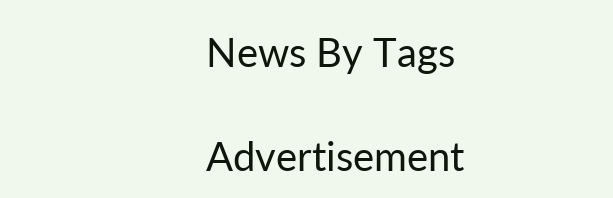News By Tags

Advertisement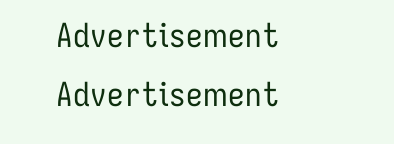Advertisement
Advertisement